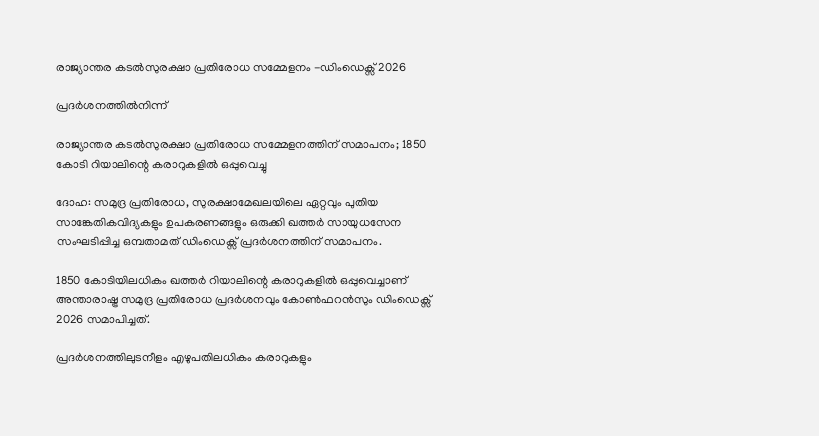രാജ്യാന്തര കടല്‍സുരക്ഷാ പ്രതിരോധ സമ്മേളനം -ഡിംഡെക്സ് 2026

പ്രദർശനത്തിൽനിന്ന്

രാജ്യാന്തര കടല്‍സുരക്ഷാ പ്രതിരോധ സമ്മേളനത്തിന് സമാപനം; 1850 കോടി റിയാലിന്റെ കരാറുകളിൽ ഒപ്പുവെച്ചു

ദോഹ: സമുദ്ര പ്രതിരോധ, സുരക്ഷാമേഖലയിലെ ഏറ്റവും പുതിയ സാങ്കേതികവിദ്യകളും ഉപകരണങ്ങളും ഒരുക്കി ഖത്തര്‍ സായുധസേന സംഘടിപ്പിച്ച ഒമ്പതാമത് ഡിംഡെക്സ് പ്രദർശനത്തിന് സമാപനം.

1850 കോടിയിലധികം ഖത്തർ റിയാലിന്റെ കരാറുകളിൽ ഒപ്പുവെച്ചാണ് അന്താരാഷ്ട്ര സമുദ്ര പ്രതിരോധ പ്രദർശനവും കോൺഫറൻസും ഡിംഡെക്സ് 2026 സമാപിച്ചത്.

പ്രദർശനത്തിലുടനീളം എഴുപതിലധികം കരാറുകളും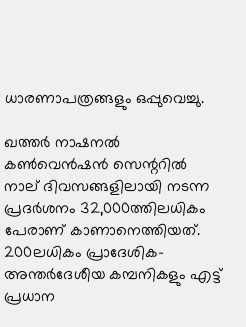ധാരണാപത്രങ്ങളും ഒപ്പുവെച്ചു.

ഖത്തർ നാഷനൽ കൺവെൻഷൻ സെന്ററിൽ നാല് ദിവസങ്ങളിലായി നടന്ന പ്രദർശനം 32,000ത്തിലധികം പേരാണ് കാണാനെത്തിയത്. 200ലധികം പ്രാദേശിക-അന്തർദേശീയ കമ്പനികളും എട്ട് പ്രധാന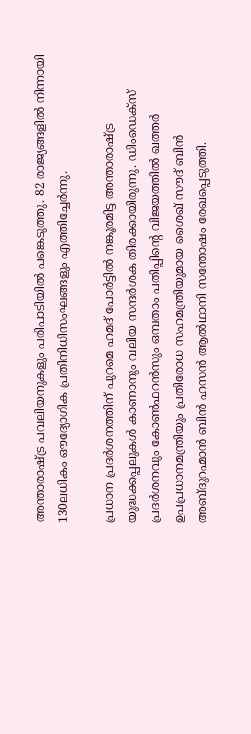അന്താരാഷ്ട്ര പവലിയനുകളും പരിപാടിയിൽ പങ്കെടുത്തു. 82 രാജ്യങ്ങളിൽ നിന്നായി 130ലധികം ഔദ്യോഗിക പ്രതിനിധിസംഘങ്ങളും എത്തിച്ചേർന്നു.

പ്രധാന പ്രദർശനത്തിന് പുറമെ ഹമദ് പോർട്ടിൽ നങ്കൂരമിട്ട അന്താരാഷ്ട്ര യുദ്ധക്കപ്പലുകൾ കാണാനും വലിയ സന്ദർശക തിരക്കായിരുന്നു. ഡിംഡെക്സ് പ്രദർശനവും കോൺഫറൻസും ഒമ്പതാം പതിപ്പിന്റെ വിജയത്തിൽ ഖത്തർ ഉപപ്രധാനമന്ത്രിയും പ്രതിരോധ സഹമന്ത്രിയുമായ ശൈഖ് സൗദ് ബിൻ അബ്ദുറഹ്മാൻ ബിൻ ഹസൻ ആൽഥാനി സന്തോഷം രേഖപ്പെടുത്തി.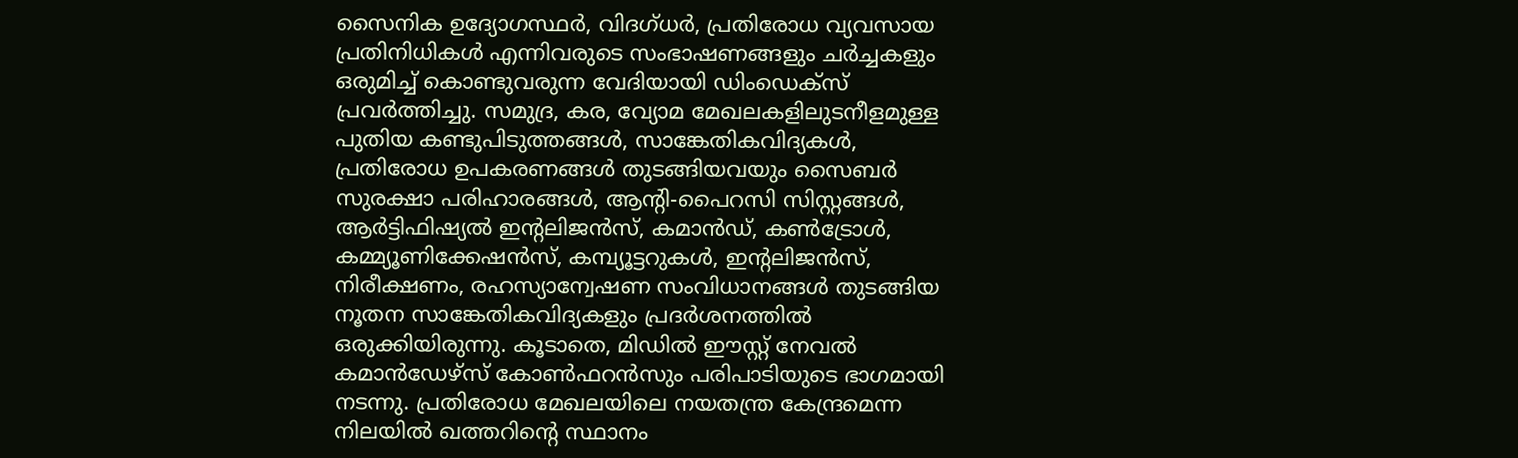സൈനിക ഉദ്യോഗസ്ഥർ, വിദഗ്ധർ, പ്രതിരോധ വ്യവസായ പ്രതിനിധികൾ എന്നിവരുടെ സംഭാഷണങ്ങളും ചർച്ചകളും ഒരുമിച്ച് കൊണ്ടുവരുന്ന വേദിയായി ഡിംഡെക്സ് പ്രവർത്തിച്ചു. സമുദ്ര, കര, വ്യോമ മേഖലകളിലുടനീളമുള്ള പുതിയ കണ്ടുപിടുത്തങ്ങൾ, സാങ്കേതികവിദ്യകൾ, പ്രതിരോധ ഉപകരണങ്ങൾ തുടങ്ങിയവയും സൈബർ സുരക്ഷാ പരിഹാരങ്ങൾ, ആന്റി-പൈറസി സിസ്റ്റങ്ങൾ, ആർട്ടിഫിഷ്യൽ ഇന്റലിജൻസ്, കമാൻഡ്, കൺട്രോൾ, കമ്മ്യൂണിക്കേഷൻസ്, കമ്പ്യൂട്ടറുകൾ, ഇന്റലിജൻസ്, നിരീക്ഷണം, രഹസ്യാന്വേഷണ സംവിധാനങ്ങൾ തുടങ്ങിയ നൂതന സാങ്കേതികവിദ്യകളും പ്രദർശനത്തിൽ ഒരുക്കിയിരുന്നു. കൂടാതെ, മിഡിൽ ഈസ്റ്റ് നേവൽ കമാൻഡേഴ്‌സ് കോൺഫറൻസും പരിപാടിയുടെ ഭാഗമായി നടന്നു. പ്രതിരോധ മേഖലയിലെ നയതന്ത്ര കേന്ദ്രമെന്ന നിലയിൽ ഖത്തറിന്റെ സ്ഥാനം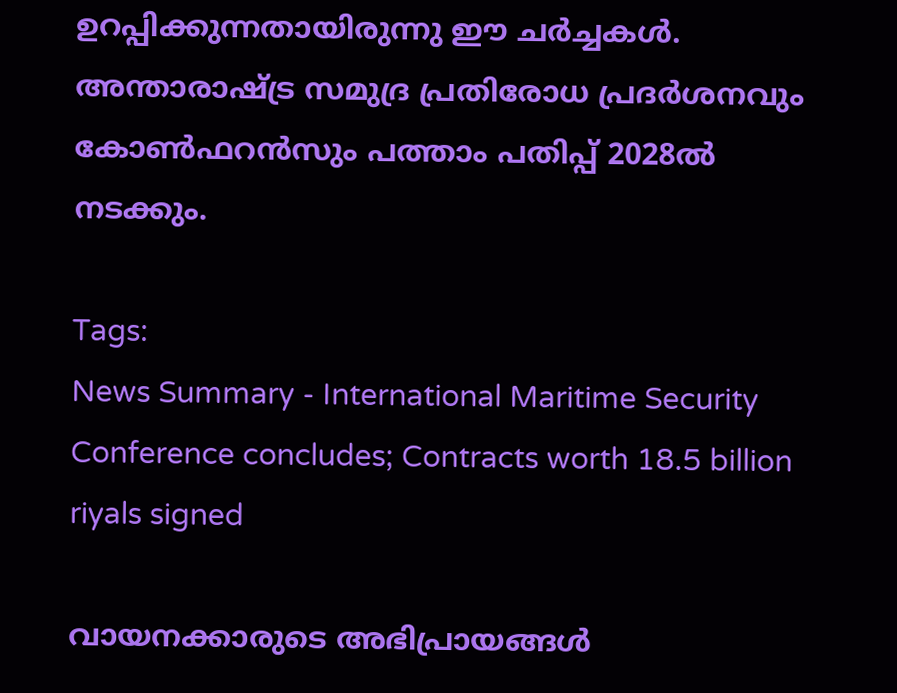ഉറപ്പിക്കുന്നതായിരുന്നു ഈ ചർച്ചകൾ. അന്താരാഷ്ട്ര സമുദ്ര പ്രതിരോധ പ്രദർശനവും കോൺഫറൻസും പത്താം പതിപ്പ് 2028ൽ നടക്കും.

Tags:
News Summary - International Maritime Security Conference concludes; Contracts worth 18.5 billion riyals signed

വായനക്കാരുടെ അഭിപ്രായങ്ങള്‍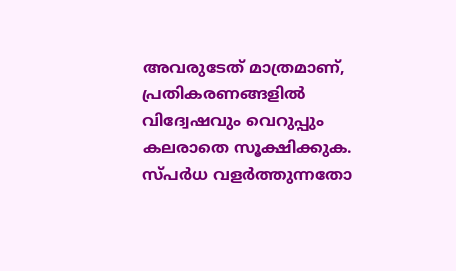അവരുടേത് മാത്രമാണ്, പ്രതികരണങ്ങളിൽ വിദ്വേഷവും വെറുപ്പും കലരാതെ സൂക്ഷിക്കുക. സ്പർധ വളർത്തുന്നതോ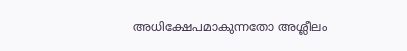അധിക്ഷേപമാകുന്നതോ അശ്ലീലം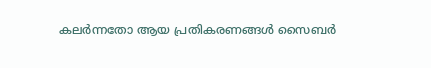കലർന്നതോ ആയ പ്രതികരണങ്ങൾ സൈബർ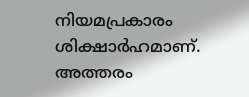നിയമപ്രകാരം ശിക്ഷാർഹമാണ്. അത്തരം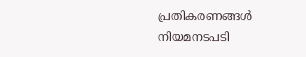പ്രതികരണങ്ങൾ നിയമനടപടി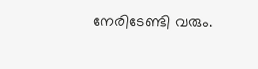നേരിടേണ്ടി വരും.